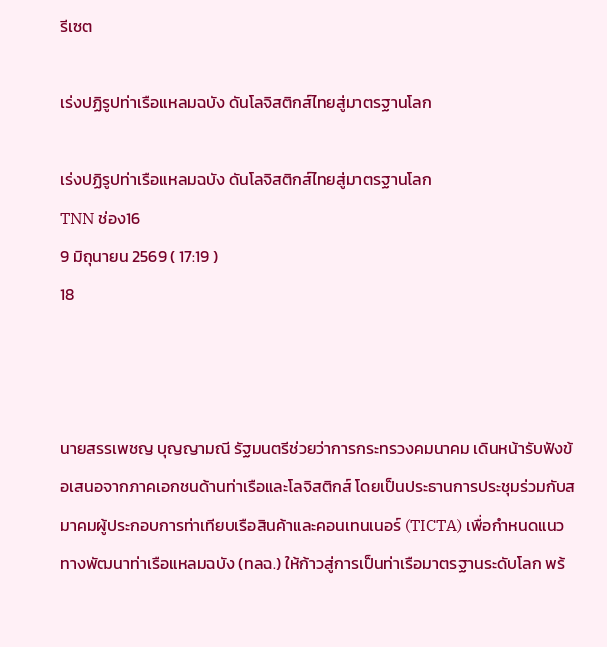รีเซต

เร่งปฏิรูปท่าเรือแหลมฉบัง ดันโลจิสติกส์ไทยสู่มาตรฐานโลก

เร่งปฏิรูปท่าเรือแหลมฉบัง ดันโลจิสติกส์ไทยสู่มาตรฐานโลก
TNN ช่อง16
9 มิถุนายน 2569 ( 17:19 )
18



นายสรรเพชญ บุญญามณี รัฐมนตรีช่วยว่าการกระทรวงคมนาคม เดินหน้ารับฟังข้อเสนอจากภาคเอกชนด้านท่าเรือและโลจิสติกส์ โดยเป็นประธานการประชุมร่วมกับสมาคมผู้ประกอบการท่าเทียบเรือสินค้าและคอนเทนเนอร์ (TICTA) เพื่อกำหนดแนวทางพัฒนาท่าเรือแหลมฉบัง (ทลฉ.) ให้ก้าวสู่การเป็นท่าเรือมาตรฐานระดับโลก พร้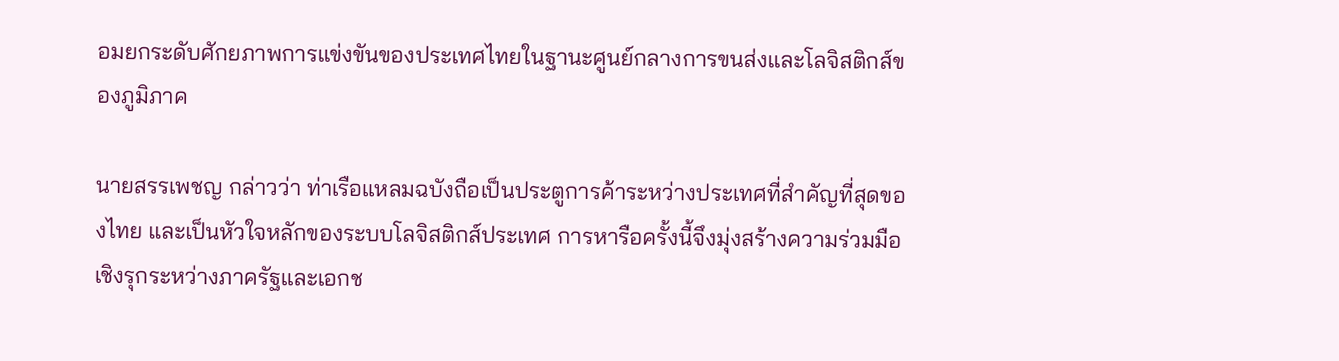อมยกระดับศักยภาพการแข่งขันของประเทศไทยในฐานะศูนย์กลางการขนส่งและโลจิสติกส์ของภูมิภาค

นายสรรเพชญ กล่าวว่า ท่าเรือแหลมฉบังถือเป็นประตูการค้าระหว่างประเทศที่สำคัญที่สุดของไทย และเป็นหัวใจหลักของระบบโลจิสติกส์ประเทศ การหารือครั้งนี้จึงมุ่งสร้างความร่วมมือเชิงรุกระหว่างภาครัฐและเอกช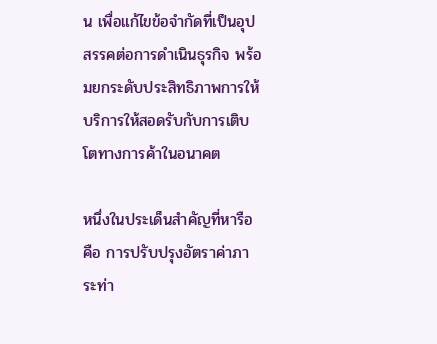น เพื่อแก้ไขข้อจำกัดที่เป็นอุปสรรคต่อการดำเนินธุรกิจ พร้อมยกระดับประสิทธิภาพการให้บริการให้สอดรับกับการเติบโตทางการค้าในอนาคต

หนึ่งในประเด็นสำคัญที่หารือ คือ การปรับปรุงอัตราค่าภาระท่า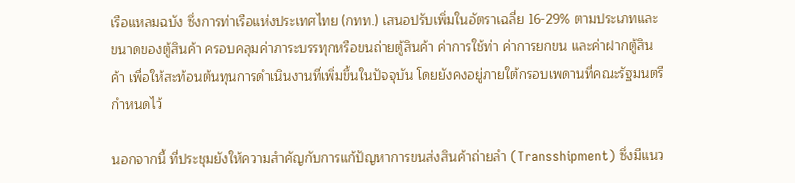เรือแหลมฉบัง ซึ่งการท่าเรือแห่งประเทศไทย (กทท.) เสนอปรับเพิ่มในอัตราเฉลี่ย 16-29% ตามประเภทและขนาดของตู้สินค้า ครอบคลุมค่าภาระบรรทุกหรือขนถ่ายตู้สินค้า ค่าการใช้ท่า ค่าการยกขน และค่าฝากตู้สินค้า เพื่อให้สะท้อนต้นทุนการดำเนินงานที่เพิ่มขึ้นในปัจจุบัน โดยยังคงอยู่ภายใต้กรอบเพดานที่คณะรัฐมนตรีกำหนดไว้

นอกจากนี้ ที่ประชุมยังให้ความสำคัญกับการแก้ปัญหาการขนส่งสินค้าถ่ายลำ (Transshipment) ซึ่งมีแนว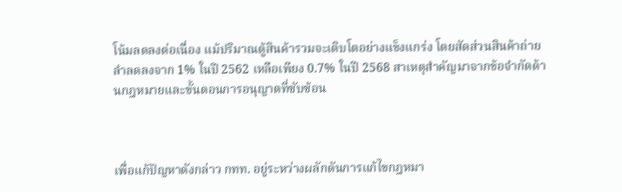โน้มลดลงต่อเนื่อง แม้ปริมาณตู้สินค้ารวมจะเติบโตอย่างแข็งแกร่ง โดยสัดส่วนสินค้าถ่ายลำลดลงจาก 1% ในปี 2562 เหลือเพียง 0.7% ในปี 2568 สาเหตุสำคัญมาจากข้อจำกัดด้านกฎหมายและขั้นตอนการอนุญาตที่ซับซ้อน



เพื่อแก้ปัญหาดังกล่าว กทท. อยู่ระหว่างผลักดันการแก้ไขกฎหมา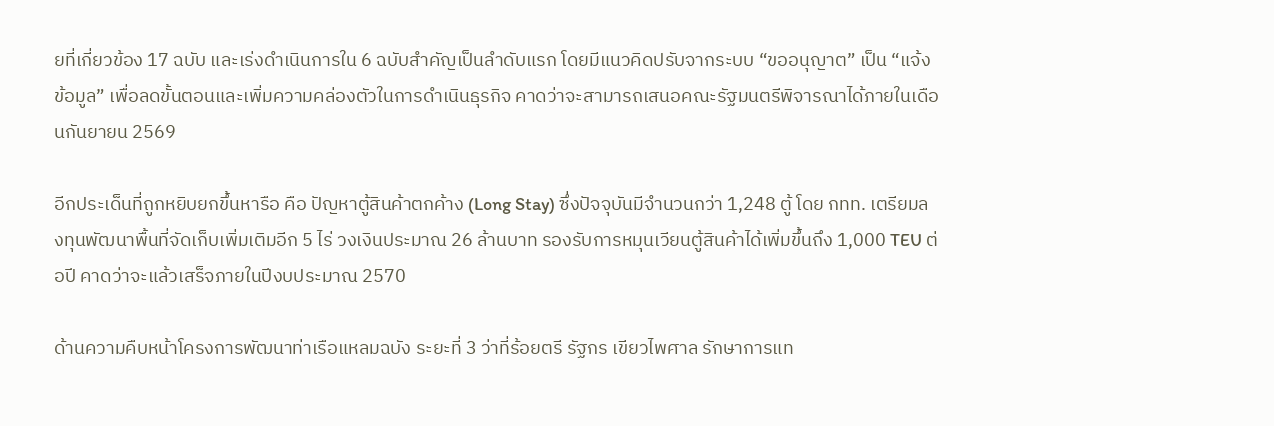ยที่เกี่ยวข้อง 17 ฉบับ และเร่งดำเนินการใน 6 ฉบับสำคัญเป็นลำดับแรก โดยมีแนวคิดปรับจากระบบ “ขออนุญาต” เป็น “แจ้งข้อมูล” เพื่อลดขั้นตอนและเพิ่มความคล่องตัวในการดำเนินธุรกิจ คาดว่าจะสามารถเสนอคณะรัฐมนตรีพิจารณาได้ภายในเดือนกันยายน 2569

อีกประเด็นที่ถูกหยิบยกขึ้นหารือ คือ ปัญหาตู้สินค้าตกค้าง (Long Stay) ซึ่งปัจจุบันมีจำนวนกว่า 1,248 ตู้ โดย กทท. เตรียมลงทุนพัฒนาพื้นที่จัดเก็บเพิ่มเติมอีก 5 ไร่ วงเงินประมาณ 26 ล้านบาท รองรับการหมุนเวียนตู้สินค้าได้เพิ่มขึ้นถึง 1,000 TEU ต่อปี คาดว่าจะแล้วเสร็จภายในปีงบประมาณ 2570

ด้านความคืบหน้าโครงการพัฒนาท่าเรือแหลมฉบัง ระยะที่ 3 ว่าที่ร้อยตรี รัฐกร เขียวไพศาล รักษาการแท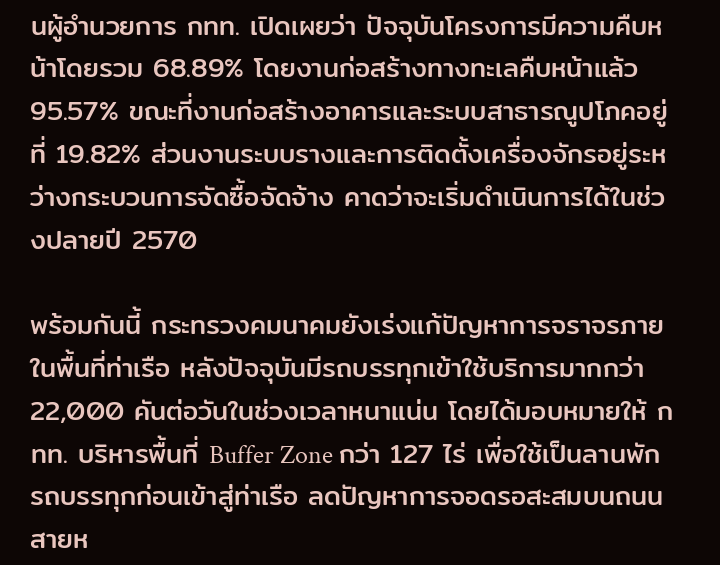นผู้อำนวยการ กทท. เปิดเผยว่า ปัจจุบันโครงการมีความคืบหน้าโดยรวม 68.89% โดยงานก่อสร้างทางทะเลคืบหน้าแล้ว 95.57% ขณะที่งานก่อสร้างอาคารและระบบสาธารณูปโภคอยู่ที่ 19.82% ส่วนงานระบบรางและการติดตั้งเครื่องจักรอยู่ระหว่างกระบวนการจัดซื้อจัดจ้าง คาดว่าจะเริ่มดำเนินการได้ในช่วงปลายปี 2570

พร้อมกันนี้ กระทรวงคมนาคมยังเร่งแก้ปัญหาการจราจรภายในพื้นที่ท่าเรือ หลังปัจจุบันมีรถบรรทุกเข้าใช้บริการมากกว่า 22,000 คันต่อวันในช่วงเวลาหนาแน่น โดยได้มอบหมายให้ กทท. บริหารพื้นที่ Buffer Zone กว่า 127 ไร่ เพื่อใช้เป็นลานพักรถบรรทุกก่อนเข้าสู่ท่าเรือ ลดปัญหาการจอดรอสะสมบนถนนสายห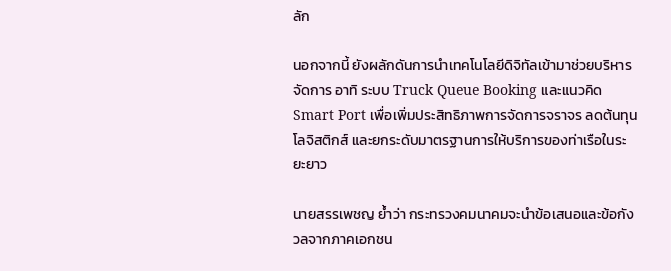ลัก

นอกจากนี้ ยังผลักดันการนำเทคโนโลยีดิจิทัลเข้ามาช่วยบริหารจัดการ อาทิ ระบบ Truck Queue Booking และแนวคิด Smart Port เพื่อเพิ่มประสิทธิภาพการจัดการจราจร ลดต้นทุนโลจิสติกส์ และยกระดับมาตรฐานการให้บริการของท่าเรือในระยะยาว

นายสรรเพชญ ย้ำว่า กระทรวงคมนาคมจะนำข้อเสนอและข้อกังวลจากภาคเอกชน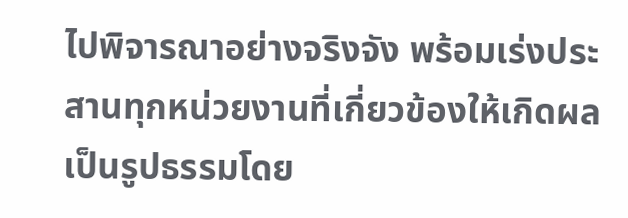ไปพิจารณาอย่างจริงจัง พร้อมเร่งประสานทุกหน่วยงานที่เกี่ยวข้องให้เกิดผลเป็นรูปธรรมโดย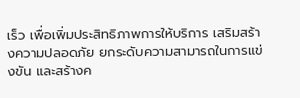เร็ว เพื่อเพิ่มประสิทธิภาพการให้บริการ เสริมสร้างความปลอดภัย ยกระดับความสามารถในการแข่งขัน และสร้างค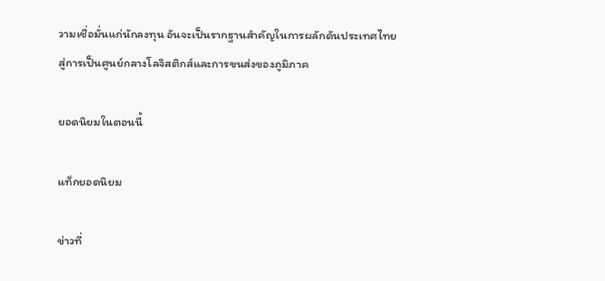วามเชื่อมั่นแก่นักลงทุน อันจะเป็นรากฐานสำคัญในการผลักดันประเทศไทยสู่การเป็นศูนย์กลางโลจิสติกส์และการขนส่งของภูมิภาค

ยอดนิยมในตอนนี้

แท็กยอดนิยม

ข่าวที่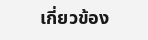เกี่ยวข้อง